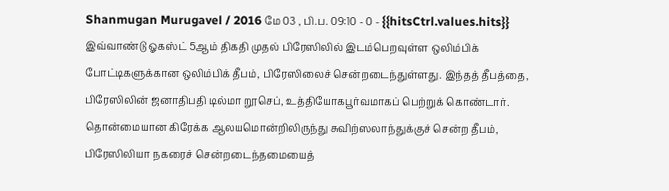Shanmugan Murugavel / 2016 மே 03 , பி.ப. 09:10 - 0 - {{hitsCtrl.values.hits}}
இவ்வாண்டு ஓகஸ்ட் 5ஆம் திகதி முதல் பிரேஸிலில் இடம்பெறவுள்ள ஒலிம்பிக் போட்டிகளுக்கான ஒலிம்பிக் தீபம், பிரேஸிலைச் சென்றடைந்துள்ளது. இந்தத் தீபத்தை, பிரேஸிலின் ஜனாதிபதி டில்மா றூசெப், உத்தியோகபூர்வமாகப் பெற்றுக் கொண்டார்.
தொன்மையான கிரேக்க ஆலயமொன்றிலிருந்து சுவிற்ஸலாந்துக்குச் சென்ற தீபம், பிரேஸிலியா நகரைச் சென்றடைந்தமையைத்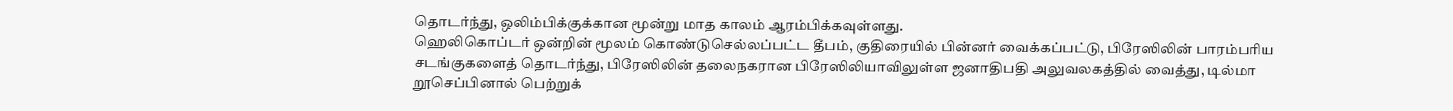தொடர்ந்து, ஒலிம்பிக்குக்கான மூன்று மாத காலம் ஆரம்பிக்கவுள்ளது.
ஹெலிகொப்டர் ஒன்றின் மூலம் கொண்டுசெல்லப்பட்ட தீபம், குதிரையில் பின்னர் வைக்கப்பட்டு, பிரேஸிலின் பாரம்பரிய சடங்குகளைத் தொடர்ந்து, பிரேஸிலின் தலைநகரான பிரேஸிலியாவிலுள்ள ஜனாதிபதி அலுவலகத்தில் வைத்து, டில்மா றூசெப்பினால் பெற்றுக்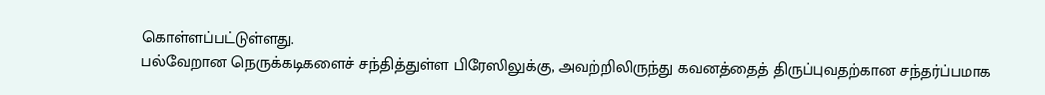கொள்ளப்பட்டுள்ளது.
பல்வேறான நெருக்கடிகளைச் சந்தித்துள்ள பிரேஸிலுக்கு, அவற்றிலிருந்து கவனத்தைத் திருப்புவதற்கான சந்தர்ப்பமாக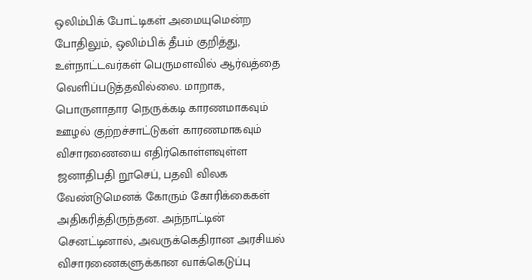ஒலிம்பிக் போட்டிகள் அமையுமென்ற போதிலும், ஒலிம்பிக் தீபம் குறித்து, உள்நாட்டவர்கள் பெருமளவில் ஆர்வத்தை வெளிப்படுத்தவில்லை. மாறாக, பொருளாதார நெருக்கடி காரணமாகவும் ஊழல் குற்றச்சாட்டுகள் காரணமாகவும் விசாரணையை எதிர்கொள்ளவுள்ள ஜனாதிபதி றூசெப், பதவி விலக வேண்டுமெனக் கோரும் கோரிக்கைகள் அதிகரித்திருந்தன. அந்நாட்டின் செனட்டினால், அவருக்கெதிரான அரசியல் விசாரணைகளுக்கான வாக்கெடுப்பு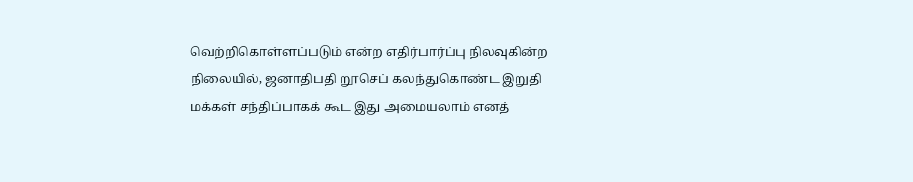வெற்றிகொள்ளப்படும் என்ற எதிர்பார்ப்பு நிலவுகின்ற நிலையில், ஜனாதிபதி றூசெப் கலந்துகொண்ட இறுதி மக்கள் சந்திப்பாகக் கூட இது அமையலாம் எனத்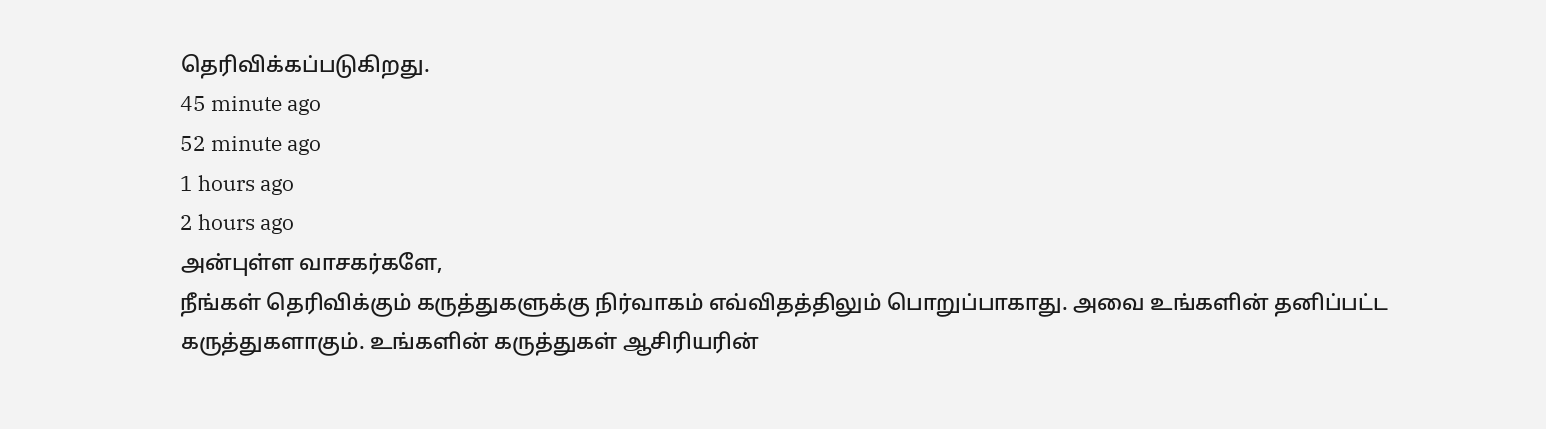தெரிவிக்கப்படுகிறது.
45 minute ago
52 minute ago
1 hours ago
2 hours ago
அன்புள்ள வாசகர்களே,
நீங்கள் தெரிவிக்கும் கருத்துகளுக்கு நிர்வாகம் எவ்விதத்திலும் பொறுப்பாகாது. அவை உங்களின் தனிப்பட்ட கருத்துகளாகும். உங்களின் கருத்துகள் ஆசிரியரின்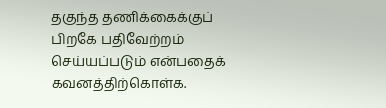தகுந்த தணிக்கைக்குப் பிறகே பதிவேற்றம் செய்யப்படும் என்பதைக் கவனத்திற்கொள்க.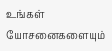உங்கள் யோசனைகளையும்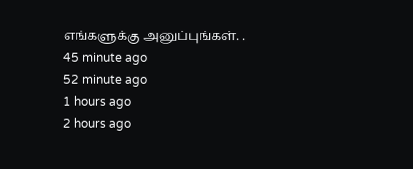எங்களுக்கு அனுப்புங்கள். .
45 minute ago
52 minute ago
1 hours ago
2 hours ago